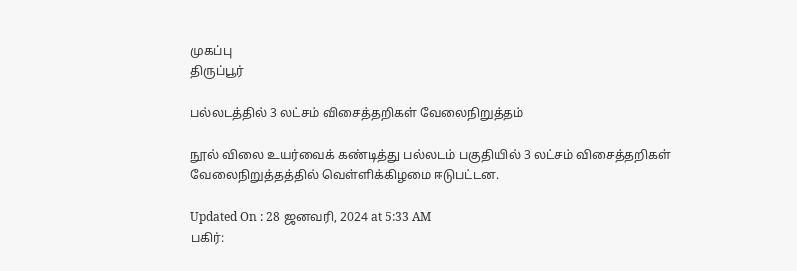முகப்பு
திருப்பூர்

பல்லடத்தில் 3 லட்சம் விசைத்தறிகள் வேலைநிறுத்தம்

நூல் விலை உயர்வைக் கண்டித்து பல்லடம் பகுதியில் 3 லட்சம் விசைத்தறிகள் வேலைநிறுத்தத்தில் வெள்ளிக்கிழமை ஈடுபட்டன.

Updated On : 28 ஜனவரி, 2024 at 5:33 AM
பகிர்: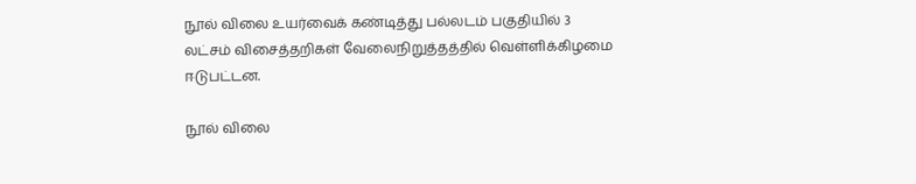நூல் விலை உயர்வைக் கண்டித்து பல்லடம் பகுதியில் 3 லட்சம் விசைத்தறிகள் வேலைநிறுத்தத்தில் வெள்ளிக்கிழமை ஈடுபட்டன.

நூல் விலை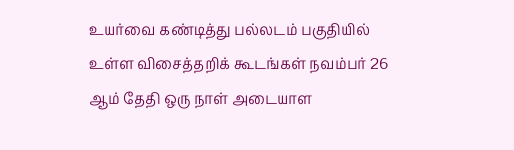உயர்வை கண்டித்து பல்லடம் பகுதியில் உள்ள விசைத்தறிக் கூடங்கள் நவம்பர் 26 ஆம் தேதி ஒரு நாள் அடையாள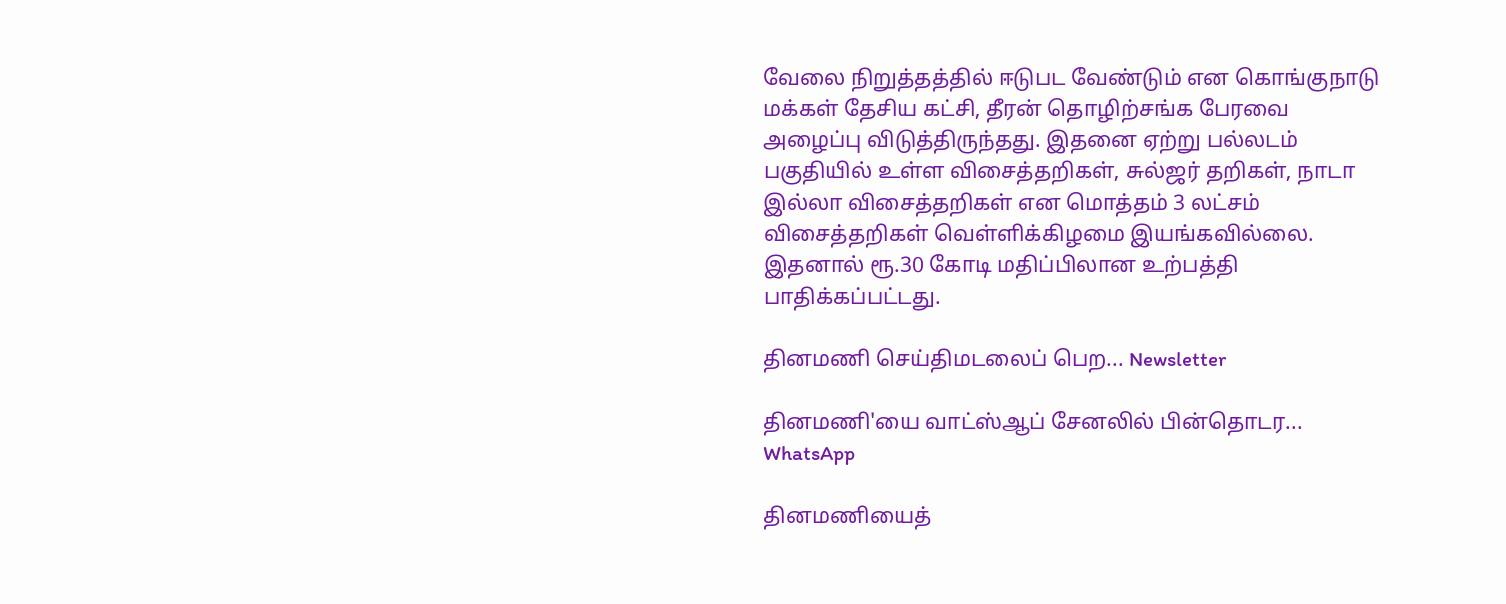வேலை நிறுத்தத்தில் ஈடுபட வேண்டும் என கொங்குநாடு மக்கள் தேசிய கட்சி, தீரன் தொழிற்சங்க பேரவை அழைப்பு விடுத்திருந்தது. இதனை ஏற்று பல்லடம் பகுதியில் உள்ள விசைத்தறிகள், சுல்ஜர் தறிகள், நாடா இல்லா விசைத்தறிகள் என மொத்தம் 3 லட்சம் விசைத்தறிகள் வெள்ளிக்கிழமை இயங்கவில்லை. இதனால் ரூ.30 கோடி மதிப்பிலான உற்பத்தி பாதிக்கப்பட்டது.

தினமணி செய்திமடலைப் பெற... Newsletter

தினமணி'யை வாட்ஸ்ஆப் சேனலில் பின்தொடர... WhatsApp

தினமணியைத்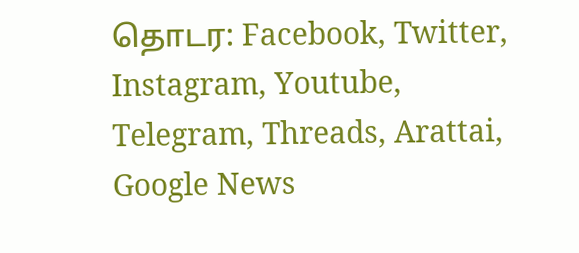தொடர: Facebook, Twitter, Instagram, Youtube, Telegram, Threads, Arattai, Google News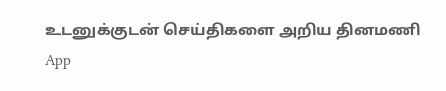உடனுக்குடன் செய்திகளை அறிய தினமணி App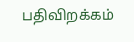பதிவிறக்கம்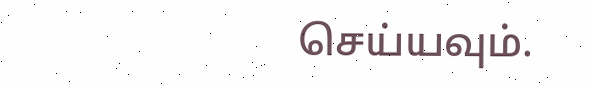செய்யவும்.